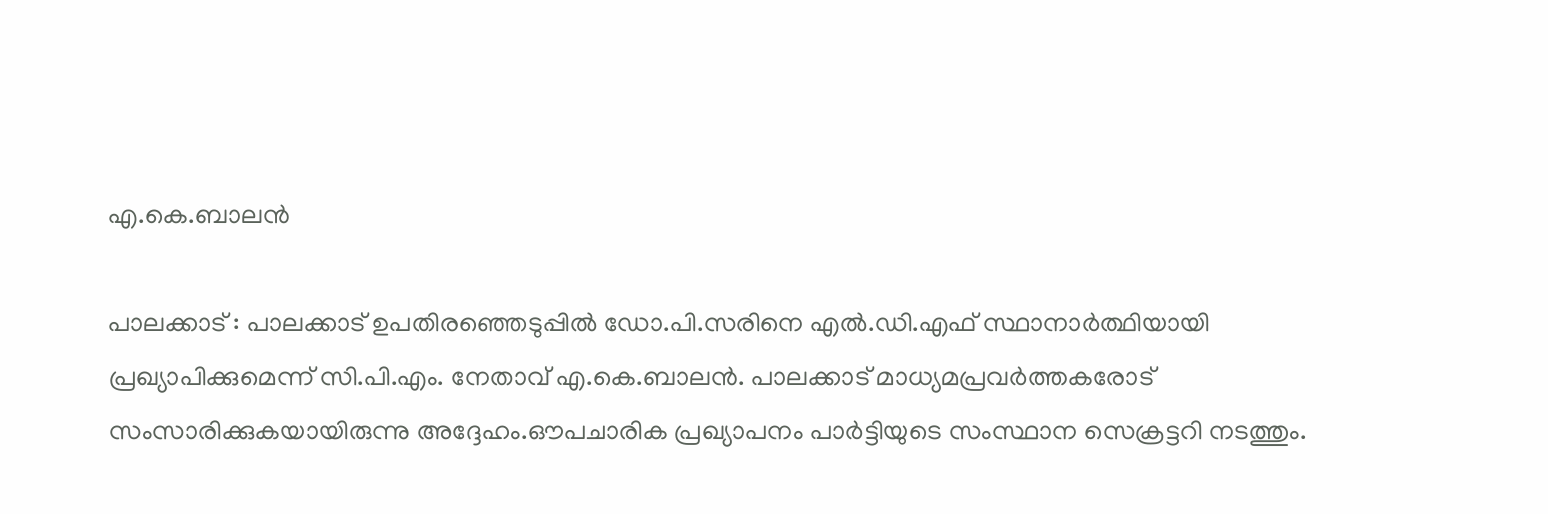എ.കെ.ബാലന്‍

പാലക്കാട് : പാലക്കാട് ഉപതിരഞ്ഞെടുപ്പില്‍ ഡോ.പി.സരിനെ എല്‍.ഡി.എഫ് സ്ഥാനാര്‍ത്ഥിയായി പ്രഖ്യാപിക്കുമെന്ന് സി.പി.എം. നേതാവ് എ.കെ.ബാലന്‍. പാലക്കാട് മാധ്യമപ്രവര്‍ത്തകരോട് സംസാരിക്കുകയായിരുന്നു അദ്ദേഹം.ഔപചാരിക പ്രഖ്യാപനം പാര്‍ട്ടിയുടെ സംസ്ഥാന സെക്രട്ടറി നടത്തും.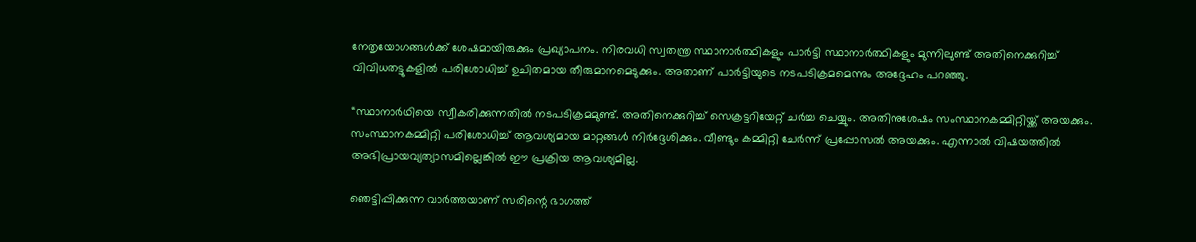നേതൃയോഗങ്ങള്‍ക്ക് ശേഷമായിരുക്കും പ്രഖ്യാപനം. നിരവധി സ്വതന്ത്ര സ്ഥാനാര്‍ത്ഥികളും പാര്‍ട്ടി സ്ഥാനാര്‍ത്ഥികളും മുന്നിലുണ്ട് അതിനെക്കുറിച്ച് വിവിധതട്ടുകളില്‍ പരിശോധിച്ച് ഉചിതമായ തീരുമാനമെടുക്കും. അതാണ് പാര്‍ട്ടിയുടെ നടപടിക്രമമെന്നും അദ്ദേഹം പറഞ്ഞു.

“സ്ഥാനാര്‍ഥിയെ സ്വീകരിക്കുന്നതില്‍ നടപടിക്രമമുണ്ട്. അതിനെക്കുറിച്ച് സെക്രട്ടറിയേറ്റ് ചര്‍ച്ച ചെയ്യും. അതിനുശേഷം സംസ്ഥാനകമ്മിറ്റിയ്ക്ക് അയക്കും. സംസ്ഥാനകമ്മിറ്റി പരിശോധിച്ച് ആവശ്യമായ മാറ്റങ്ങള്‍ നിര്‍ദ്ദേശിക്കും. വീണ്ടും കമ്മിറ്റി ചേര്‍ന്ന് പ്രപ്പോസല്‍ അയക്കും. എന്നാല്‍ വിഷയത്തില്‍ അഭിപ്രായവ്യത്യാസമില്ലെങ്കില്‍ ഈ പ്രക്രിയ ആവശ്യമില്ല.

ഞെട്ടിപ്പിക്കുന്ന വാര്‍ത്തയാണ് സരിന്റെ ഭാഗത്ത്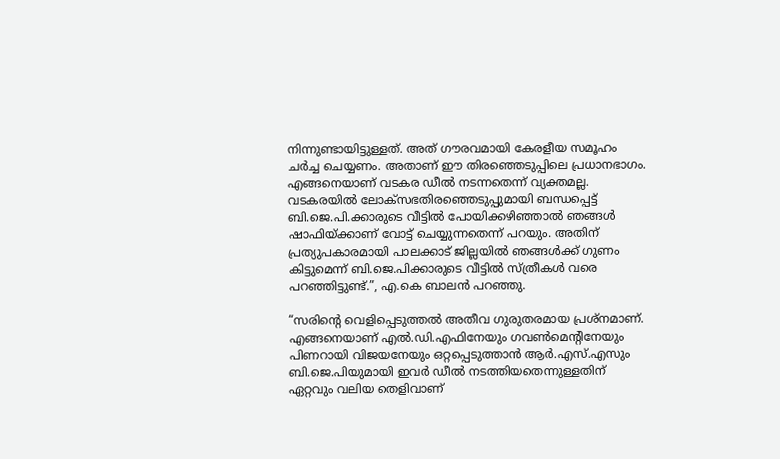നിന്നുണ്ടായിട്ടുള്ളത്. അത് ഗൗരവമായി കേരളീയ സമൂഹം ചര്‍ച്ച ചെയ്യണം. അതാണ് ഈ തിരഞ്ഞെടുപ്പിലെ പ്രധാനഭാഗം. എങ്ങനെയാണ് വടകര ഡീല്‍ നടന്നതെന്ന് വ്യക്തമല്ല. വടകരയില്‍ ലോക്‌സഭതിരഞ്ഞെടുപ്പുമായി ബന്ധപ്പെട്ട് ബി.ജെ.പി.ക്കാരുടെ വീട്ടില്‍ പോയിക്കഴിഞ്ഞാല്‍ ഞങ്ങള്‍ ഷാഫിയ്ക്കാണ് വോട്ട് ചെയ്യുന്നതെന്ന് പറയും. അതിന് പ്രത്യുപകാരമായി പാലക്കാട് ജില്ലയില്‍ ഞങ്ങള്‍ക്ക് ഗുണം കിട്ടുമെന്ന് ബി.ജെ.പിക്കാരുടെ വീട്ടില്‍ സ്ത്രീകള്‍ വരെ പറഞ്ഞിട്ടുണ്ട്.”, എ.കെ ബാലൻ പറഞ്ഞു.

“സരിന്റെ വെളിപ്പെടുത്തല്‍ അതീവ ഗുരുതരമായ പ്രശ്‌നമാണ്. എങ്ങനെയാണ് എല്‍.ഡി.എഫിനേയും ഗവണ്‍മെന്റിനേയും പിണറായി വിജയനേയും ഒറ്റപ്പെടുത്താന്‍ ആര്‍.എസ്.എസും ബി.ജെ.പിയുമായി ഇവര്‍ ഡീല്‍ നടത്തിയതെന്നുള്ളതിന് ഏറ്റവും വലിയ തെളിവാണ്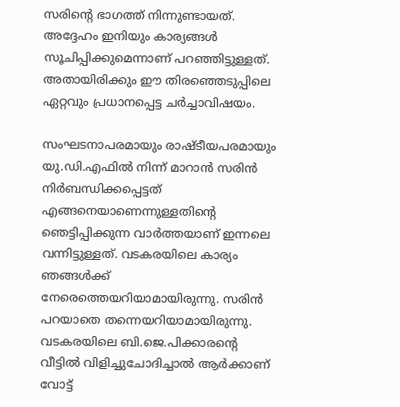സരിന്റെ ഭാഗത്ത് നിന്നുണ്ടായത്. അദ്ദേഹം ഇനിയും കാര്യങ്ങള്‍ സൂചിപ്പിക്കുമെന്നാണ് പറഞ്ഞിട്ടുള്ളത്. അതായിരിക്കും ഈ തിരഞ്ഞെടുപ്പിലെ ഏറ്റവും പ്രധാനപ്പെട്ട ചര്‍ച്ചാവിഷയം.

സംഘടനാപരമായും രാഷ്ടീയപരമായും യു.ഡി.എഫില്‍ നിന്ന് മാറാന്‍ സരിൻ നിര്‍ബന്ധിക്കപ്പെട്ടത് എങ്ങനെയാണെന്നുള്ളതിന്റെ ഞെട്ടിപ്പിക്കുന്ന വാര്‍ത്തയാണ് ഇന്നലെ വന്നിട്ടുള്ളത്. വടകരയിലെ കാര്യം ഞങ്ങള്‍ക്ക് നേരെത്തെയറിയാമായിരുന്നു. സരിന്‍ പറയാതെ തന്നെയറിയാമായിരുന്നു. വടകരയിലെ ബി.ജെ.പിക്കാരന്റെ വീട്ടില്‍ വിളിച്ചുചോദിച്ചാല്‍ ആര്‍ക്കാണ് വോട്ട്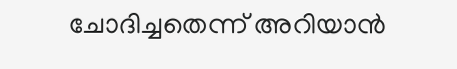ചോദിച്ചതെന്ന് അറിയാന്‍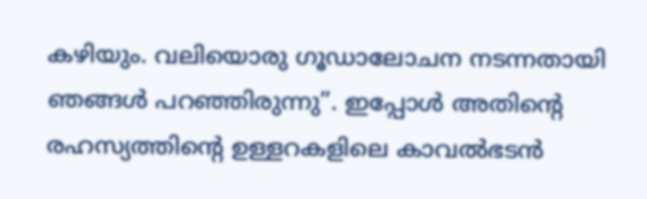കഴിയും. വലിയൊരു ഗൂഡാലോചന നടന്നതായി ഞങ്ങള്‍ പറഞ്ഞിരുന്നു”. ഇപ്പോള്‍ അതിന്റെ രഹസ്യത്തിന്റെ ഉള്ളറകളിലെ കാവല്‍ഭടന്‍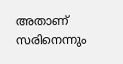അതാണ് സരിനെന്നും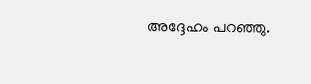അദ്ദേഹം പറഞ്ഞു.